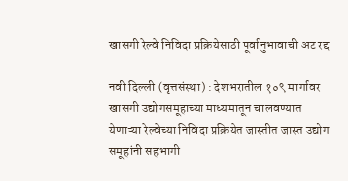खासगी रेल्वे निविदा प्रक्रियेसाठी पूर्वानुभावाची अट रद्द

नवी दिल्ली (वृत्तसंस्था) : देशभरातील १०९ मार्गावर खासगी उद्योगसमूहाच्या माध्यमातून चालवण्यात येणाऱ्या रेल्वेच्या निविदा प्रक्रियेत जास्तीत जास्त उद्योग समूहांनी सहभागी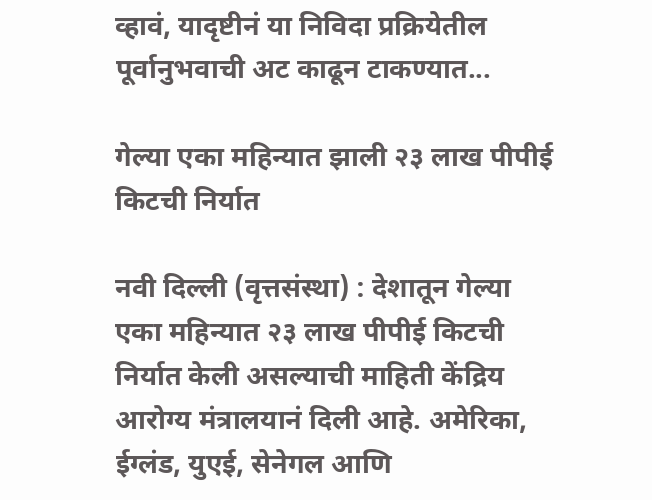व्हावं, यादृष्टीनं या निविदा प्रक्रियेतील पूर्वानुभवाची अट काढून टाकण्यात...

गेल्या एका महिन्यात झाली २३ लाख पीपीई किटची निर्यात

नवी दिल्ली (वृत्तसंस्था) : देशातून गेल्या एका महिन्यात २३ लाख पीपीई किटची निर्यात केली असल्याची माहिती केंद्रिय आरोग्य मंत्रालयानं दिली आहे. अमेरिका, ईग्लंड, युएई, सेनेगल आणि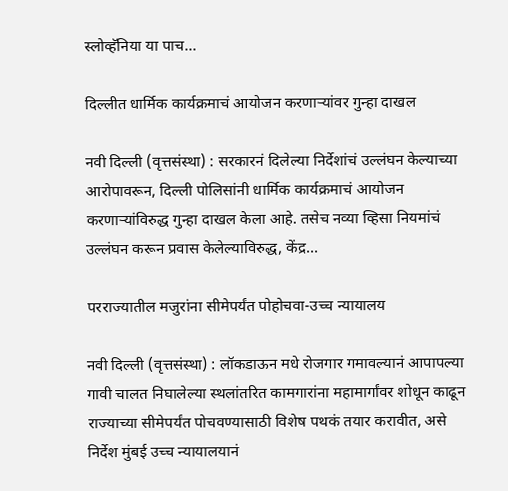स्लोव्हॅनिया या पाच...

दिल्लीत धार्मिक कार्यक्रमाचं आयोजन करणाऱ्यांवर गुन्हा दाखल

नवी दिल्ली (वृत्तसंस्था) : सरकारनं दिलेल्या निर्देशांचं उल्लंघन केल्याच्या आरोपावरून, दिल्ली पोलिसांनी धार्मिक कार्यक्रमाचं आयोजन करणाऱ्यांविरुद्ध गुन्हा दाखल केला आहे. तसेच नव्या व्हिसा नियमांचं उल्लंघन करून प्रवास केलेल्याविरुद्ध, केंद्र...

परराज्यातील मजुरांना सीमेपर्यंत पोहोचवा-उच्च न्यायालय

नवी दिल्ली (वृत्तसंस्था) : लॉकडाऊन मधे रोजगार गमावल्यानं आपापल्या गावी चालत निघालेल्या स्थलांतरित कामगारांना महामार्गांवर शोधून काढून राज्याच्या सीमेपर्यंत पोचवण्यासाठी विशेष पथकं तयार करावीत, असे निर्देश मुंबई उच्च न्यायालयानं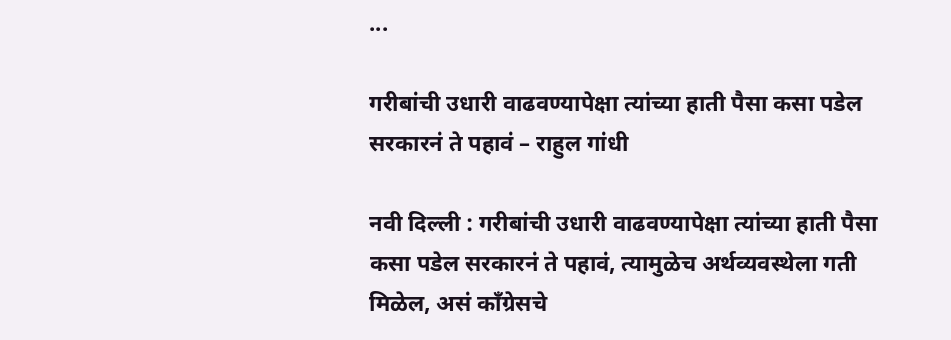...

गरीबांची उधारी वाढवण्यापेक्षा त्यांच्या हाती पैसा कसा पडेल सरकारनं ते पहावं – राहुल गांधी

नवी दिल्‍ली : गरीबांची उधारी वाढवण्यापेक्षा त्यांच्या हाती पैसा कसा पडेल सरकारनं ते पहावं, त्यामुळेच अर्थव्यवस्थेला गती मिळेल, असं काँग्रेसचे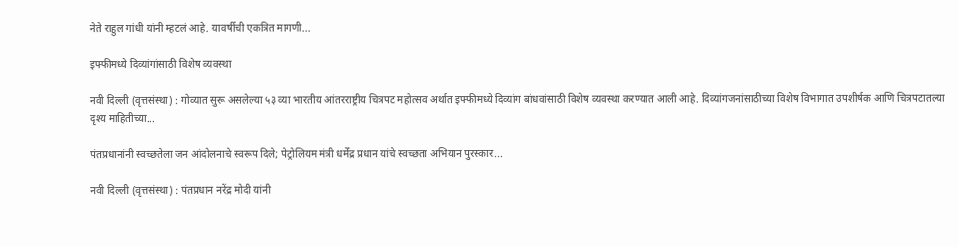नेते राहुल गांधी यांनी म्हटलं आहे. यावर्षीची एकत्रित मागणी...

इफ्फीमध्ये दिव्यांगांसाठी विशेष व्यवस्था

नवी दिल्ली (वृत्तसंस्था) : गोव्यात सुरू असलेल्या ५३ व्या भारतीय आंतरराष्ट्रीय चित्रपट महोत्सव अर्थात इफ्फीमध्ये दिव्यांग बांधवांसाठी विशेष व्यवस्था करण्यात आली आहे. दिव्यांगजनांसाठीच्या विशेष विभागात उपशीर्षक आणि चित्रपटातल्या दृश्य माहितीच्या...

पंतप्रधानांनी स्वच्छतेला जन आंदोलनाचे स्वरूप दिले; पेट्रोलियम मंत्री धर्मेंद्र प्रधान यांचे स्वच्छता अभियान पुरस्कार...

नवी दिल्ली (वृत्तसंस्था) : पंतप्रधान नरेंद्र मोदी यांनी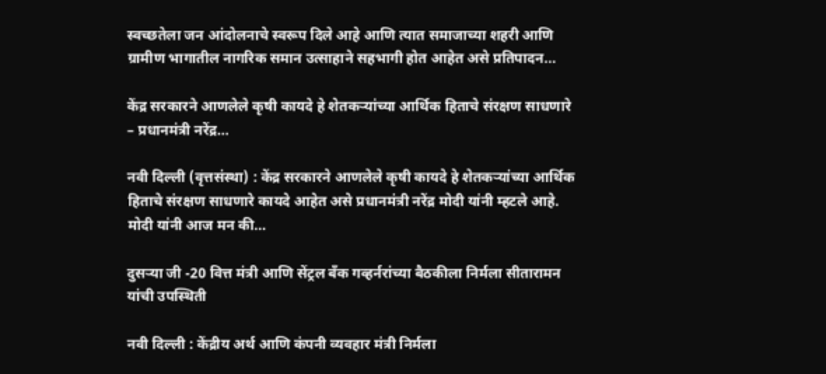स्वच्छतेला जन आंदोलनाचे स्वरूप दिले आहे आणि त्यात समाजाच्या शहरी आणि ग्रामीण भागातील नागरिक समान उत्साहाने सहभागी होत आहेत असे प्रतिपादन...

केंद्र सरकारने आणलेले कृषी कायदे हे शेतकऱ्यांच्या आर्थिक हिताचे संरक्षण साधणारे – प्रधानमंत्री नरेंद्र...

नवी दिल्ली (वृत्तसंस्था) : केंद्र सरकारने आणलेले कृषी कायदे हे शेतकऱ्यांच्या आर्थिक हिताचे संरक्षण साधणारे कायदे आहेत असे प्रधानमंत्री नरेंद्र मोदी यांनी म्हटले आहे. मोदी यांनी आज मन की...

दुसऱ्या जी -20 वित्त मंत्री आणि सेंट्रल बँक गव्हर्नरांच्या बैठकीला निर्मला सीतारामन यांची उपस्थिती

नवी दिल्ली : केंद्रीय अर्थ आणि कंपनी व्यवहार मंत्री निर्मला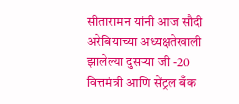सीतारामन यांनी आज सौदी अरेबियाच्या अध्यक्षतेखाली झालेल्या दुसऱ्या जी -20 वित्तमंत्री आणि सेंट्रल बँक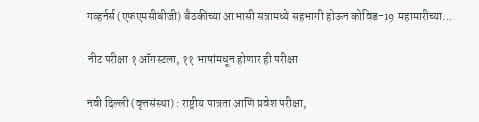गव्हर्नर्स (एफएमसीबीजी) बैठकीच्या आभासी सत्रामध्ये सहभागी होऊन कोविड-19 महामारीच्या...

नीट परीक्षा १ ऑगस्टला, ११ भाषांमधून होणार ही परीक्षा

नवी दिल्ली (वृत्तसंस्था) : राष्ट्रीय पात्रता आणि प्रवेश परीक्षा,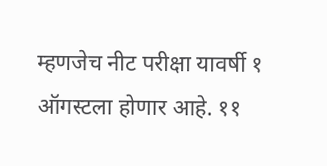म्हणजेच नीट परीक्षा यावर्षी १ ऑगस्टला होणार आहे. ११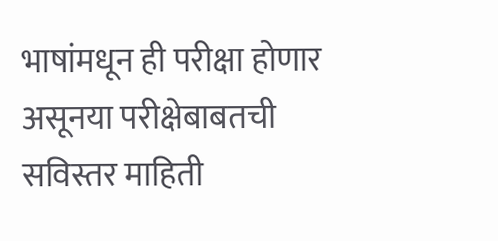भाषांमधून ही परीक्षा होणार असूनया परीक्षेबाबतची सविस्तर माहिती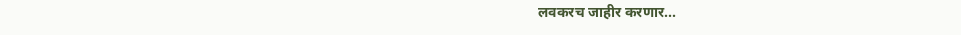लवकरच जाहीर करणार...